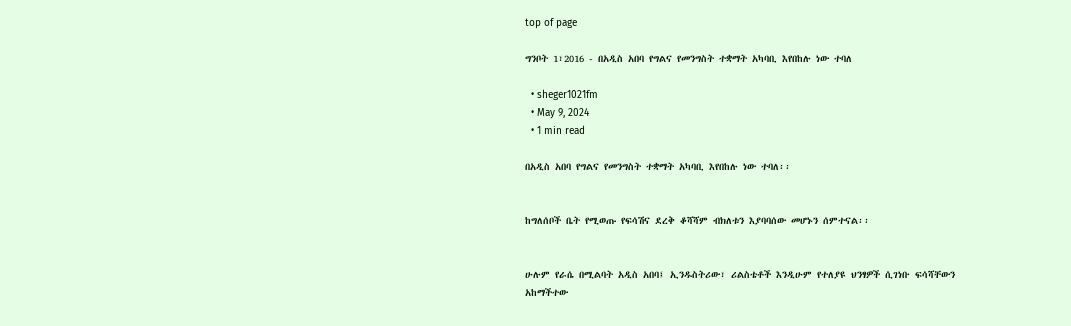top of page

ግንቦት 1፣2016 - በአዲስ አበባ የግልና የመንግስት ተቋማት አካባቢ እየበከሉ ነው ተባለ

  • sheger1021fm
  • May 9, 2024
  • 1 min read

በአዲስ አበባ የግልና የመንግስት ተቋማት አካባቢ እየበከሉ ነው ተባለ፡፡


ከግለሰቦች ቤት የሚወጡ የፍሳሽና ደረቅ ቆሻሻም ብክለቱን እያባባሰው መሆኑን ሰምተናል፡፡


ሁሉም የራሴ በሚልባት አዲስ አበባ፤ ኢንዱስትሪው፣ ሪልስቴቶች እንዲሁም የተለያዩ ህንፃዎች ሲገነቡ ፍሳሻቸውን አከማችተው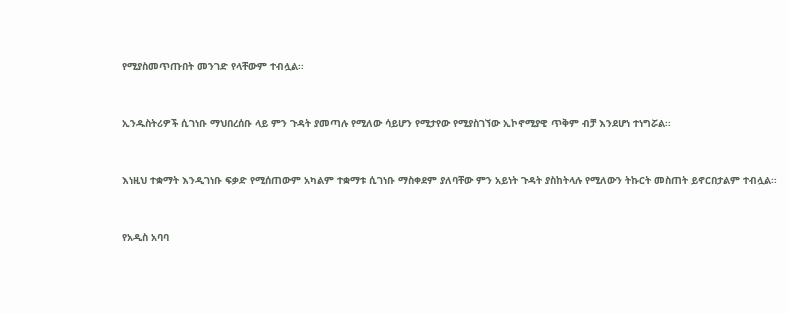የሚያስመጥጡበት መንገድ የላቸውም ተብሏል፡፡


ኢንዱስትሪዎች ሲገነቡ ማህበረሰቡ ላይ ምን ጉዳት ያመጣሉ የሚለው ሳይሆን የሚታየው የሚያስገኘው ኢኮኖሚያዊ ጥቅም ብቻ እንደሆነ ተነግሯል፡፡


እነዚህ ተቋማት እንዲገነቡ ፍቃድ የሚሰጠውም አካልም ተቋማቱ ሲገነቡ ማስቀደም ያለባቸው ምን አይነት ጉዳት ያስከትላሉ የሚለውን ትኩርት መስጠት ይኖርበታልም ተብሏል፡፡


የአዲስ አባባ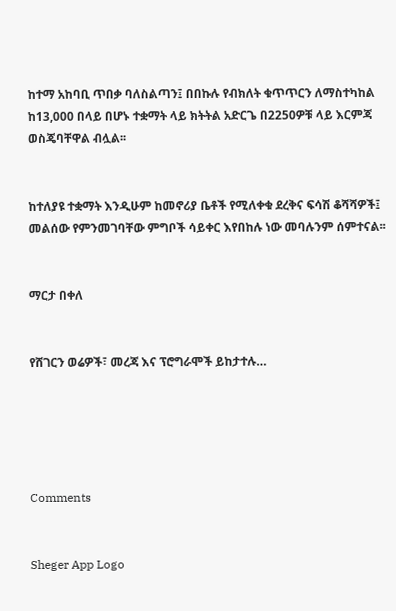ከተማ አከባቢ ጥበቃ ባለስልጣን፤ በበኩሉ የብክለት ቁጥጥርን ለማስተካከል ከ13,000 በላይ በሆኑ ተቋማት ላይ ክትትል አድርጌ በ2250ዎቹ ላይ እርምጃ ወስጄባቸዋል ብሏል፡፡


ከተለያዩ ተቋማት እንዲሁም ከመኖሪያ ቤቶች የሚለቀቁ ደረቅና ፍሳሽ ቆሻሻዎች፤ መልሰው የምንመገባቸው ምግቦች ሳይቀር እየበከሉ ነው መባሉንም ሰምተናል፡፡


ማርታ በቀለ


የሸገርን ወሬዎች፣ መረጃ እና ፕሮግራሞች ይከታተሉ…





Comments


Sheger App Logo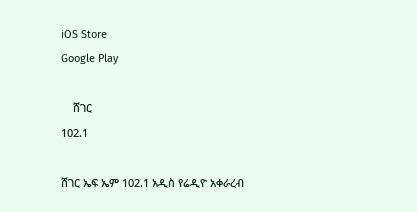iOS Store
Google Play

    ሸገር
102.1

ሸገር ኤፍ ኤም 102.1 አዲስ የሬዲዮ አቀራረብ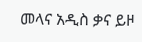መላና አዲስ ቃና ይዞ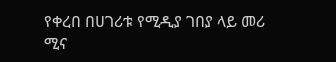የቀረበ በሀገሪቱ የሚዲያ ገበያ ላይ መሪ ሚና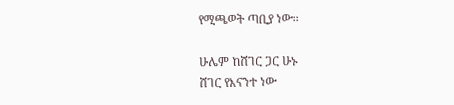የሚጫወት ጣቢያ ነው፡፡

ሁሌም ከሸገር ጋር ሁኑ
ሸገር የእናንተ ነው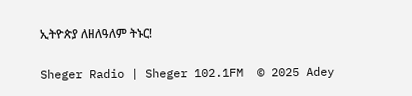ኢትዮጵያ ለዘለዓለም ትኑር!

Sheger Radio | Sheger 102.1FM  © 2025 Adey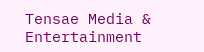Tensae Media & Entertainment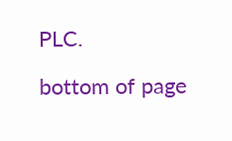PLC.

bottom of page